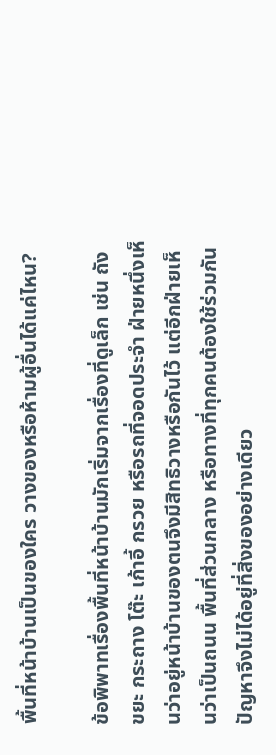พื้นที่หน้าบ้านเป็นของใคร วางของหรือห้ามผู้อื่นได้แค่ไหน?

ข้อพิพาทเรื่องพื้นที่หน้าบ้านมักเริ่มจากเรื่องที่ดูเล็ก เช่น ถังขยะ กระถาง โต๊ะ เก้าอี้ กรวย หรือรถที่จอดประจำ ฝ่ายหนึ่งเห็นว่าอยู่หน้าบ้านของตนจึงมีสิทธิวางหรือกันไว้ แต่อีกฝ่ายเห็นว่าเป็นถนน พื้นที่ส่วนกลาง หรือทางที่ทุกคนต้องใช้ร่วมกัน ปัญหาจึงไม่ได้อยู่ที่สิ่งของอย่างเดียว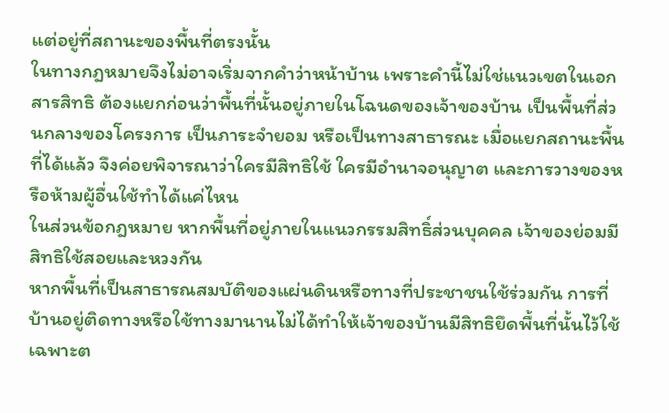แต่อยู่ที่สถานะของพื้นที่ตรงนั้น
ในทางกฎหมายจึงไม่อาจเริ่มจากคำว่าหน้าบ้าน เพราะคำนี้ไม่ใช่แนวเขตในเอกสารสิทธิ ต้องแยกก่อนว่าพื้นที่นั้นอยู่ภายในโฉนดของเจ้าของบ้าน เป็นพื้นที่ส่วนกลางของโครงการ เป็นภาระจำยอม หรือเป็นทางสาธารณะ เมื่อแยกสถานะพื้นที่ได้แล้ว จึงค่อยพิจารณาว่าใครมีสิทธิใช้ ใครมีอำนาจอนุญาต และการวางของหรือห้ามผู้อื่นใช้ทำได้แค่ไหน
ในส่วนข้อกฎหมาย หากพื้นที่อยู่ภายในแนวกรรมสิทธิ์ส่วนบุคคล เจ้าของย่อมมีสิทธิใช้สอยและหวงกัน
หากพื้นที่เป็นสาธารณสมบัติของแผ่นดินหรือทางที่ประชาชนใช้ร่วมกัน การที่บ้านอยู่ติดทางหรือใช้ทางมานานไม่ได้ทำให้เจ้าของบ้านมีสิทธิยึดพื้นที่นั้นไว้ใช้เฉพาะต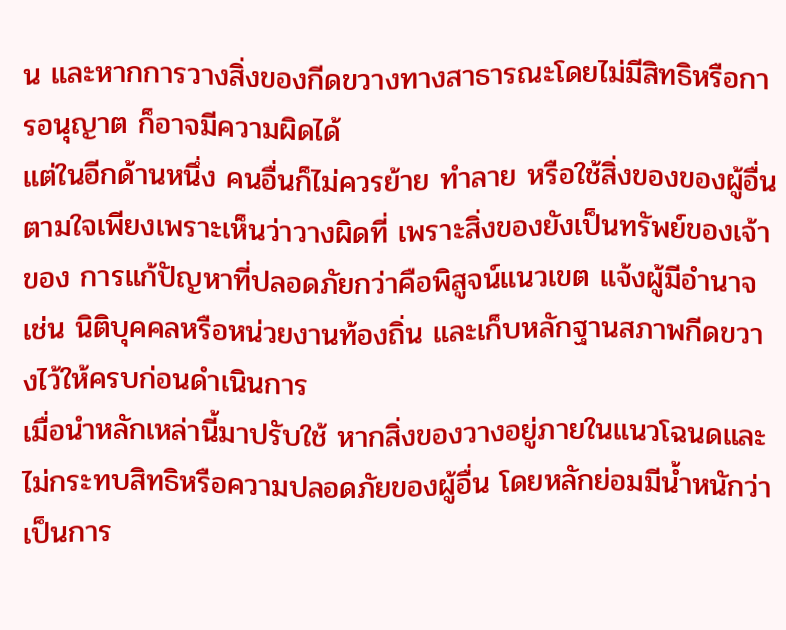น และหากการวางสิ่งของกีดขวางทางสาธารณะโดยไม่มีสิทธิหรือการอนุญาต ก็อาจมีความผิดได้
แต่ในอีกด้านหนึ่ง คนอื่นก็ไม่ควรย้าย ทำลาย หรือใช้สิ่งของของผู้อื่นตามใจเพียงเพราะเห็นว่าวางผิดที่ เพราะสิ่งของยังเป็นทรัพย์ของเจ้าของ การแก้ปัญหาที่ปลอดภัยกว่าคือพิสูจน์แนวเขต แจ้งผู้มีอำนาจ เช่น นิติบุคคลหรือหน่วยงานท้องถิ่น และเก็บหลักฐานสภาพกีดขวางไว้ให้ครบก่อนดำเนินการ
เมื่อนำหลักเหล่านี้มาปรับใช้ หากสิ่งของวางอยู่ภายในแนวโฉนดและไม่กระทบสิทธิหรือความปลอดภัยของผู้อื่น โดยหลักย่อมมีน้ำหนักว่าเป็นการ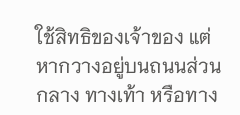ใช้สิทธิของเจ้าของ แต่หากวางอยู่บนถนนส่วนกลาง ทางเท้า หรือทาง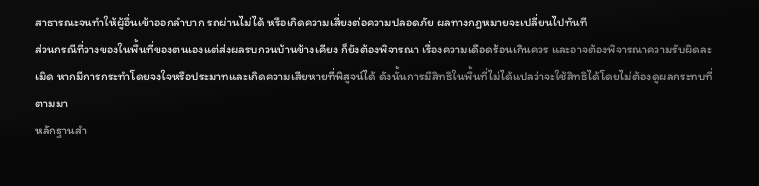สาธารณะจนทำให้ผู้อื่นเข้าออกลำบาก รถผ่านไม่ได้ หรือเกิดความเสี่ยงต่อความปลอดภัย ผลทางกฎหมายจะเปลี่ยนไปทันที
ส่วนกรณีที่วางของในพื้นที่ของตนเองแต่ส่งผลรบกวนบ้านข้างเคียง ก็ยังต้องพิจารณา เรื่องความเดือดร้อนเกินควร และอาจต้องพิจารณาความรับผิดละเมิด หากมีการกระทำโดยจงใจหรือประมาทและเกิดความเสียหายที่พิสูจน์ได้ ดังนั้นการมีสิทธิในพื้นที่ไม่ได้แปลว่าจะใช้สิทธิได้โดยไม่ต้องดูผลกระทบที่ตามมา
หลักฐานสำ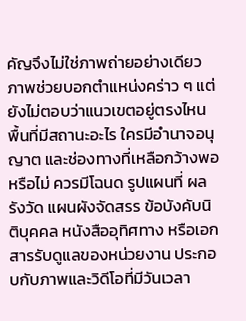คัญจึงไม่ใช่ภาพถ่ายอย่างเดียว ภาพช่วยบอกตำแหน่งคร่าว ๆ แต่ยังไม่ตอบว่าแนวเขตอยู่ตรงไหน พื้นที่มีสถานะอะไร ใครมีอำนาจอนุญาต และช่องทางที่เหลือกว้างพอหรือไม่ ควรมีโฉนด รูปแผนที่ ผลรังวัด แผนผังจัดสรร ข้อบังคับนิติบุคคล หนังสืออุทิศทาง หรือเอกสารรับดูแลของหน่วยงาน ประกอบกับภาพและวิดีโอที่มีวันเวลา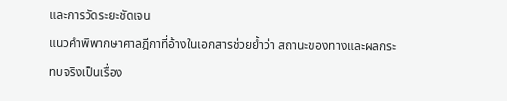และการวัดระยะชัดเจน
แนวคำพิพากษาศาลฎีกาที่อ้างในเอกสารช่วยย้ำว่า สถานะของทางและผลกระทบจริงเป็นเรื่อง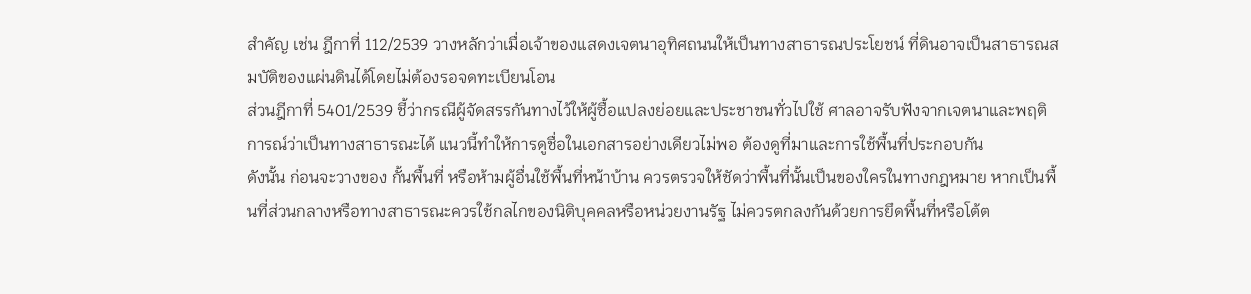สำคัญ เช่น ฎีกาที่ 112/2539 วางหลักว่าเมื่อเจ้าของแสดงเจตนาอุทิศถนนให้เป็นทางสาธารณประโยชน์ ที่ดินอาจเป็นสาธารณสมบัติของแผ่นดินได้โดยไม่ต้องรอจดทะเบียนโอน
ส่วนฎีกาที่ 5401/2539 ชี้ว่ากรณีผู้จัดสรรกันทางไว้ให้ผู้ซื้อแปลงย่อยและประชาชนทั่วไปใช้ ศาลอาจรับฟังจากเจตนาและพฤติการณ์ว่าเป็นทางสาธารณะได้ แนวนี้ทำให้การดูชื่อในเอกสารอย่างเดียวไม่พอ ต้องดูที่มาและการใช้พื้นที่ประกอบกัน
ดังนั้น ก่อนจะวางของ กั้นพื้นที่ หรือห้ามผู้อื่นใช้พื้นที่หน้าบ้าน ควรตรวจให้ชัดว่าพื้นที่นั้นเป็นของใครในทางกฎหมาย หากเป็นพื้นที่ส่วนกลางหรือทางสาธารณะควรใช้กลไกของนิติบุคคลหรือหน่วยงานรัฐ ไม่ควรตกลงกันด้วยการยึดพื้นที่หรือโต้ต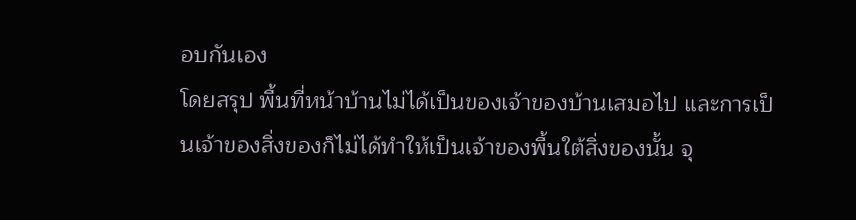อบกันเอง
โดยสรุป พื้นที่หน้าบ้านไม่ได้เป็นของเจ้าของบ้านเสมอไป และการเป็นเจ้าของสิ่งของก็ไม่ได้ทำให้เป็นเจ้าของพื้นใต้สิ่งของนั้น จุ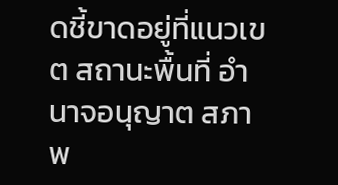ดชี้ขาดอยู่ที่แนวเขต สถานะพื้นที่ อำนาจอนุญาต สภาพ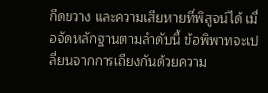กีดขวาง และความเสียหายที่พิสูจน์ได้ เมื่อจัดหลักฐานตามลำดับนี้ ข้อพิพาทจะเปลี่ยนจากการเถียงกันด้วยความ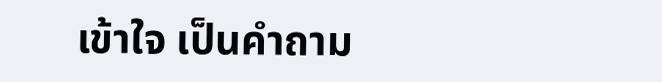เข้าใจ เป็นคำถาม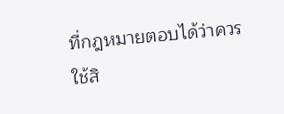ที่กฎหมายตอบได้ว่าควรใช้สิ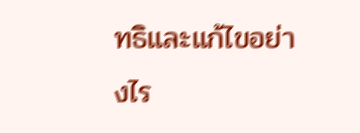ทธิและแก้ไขอย่างไร